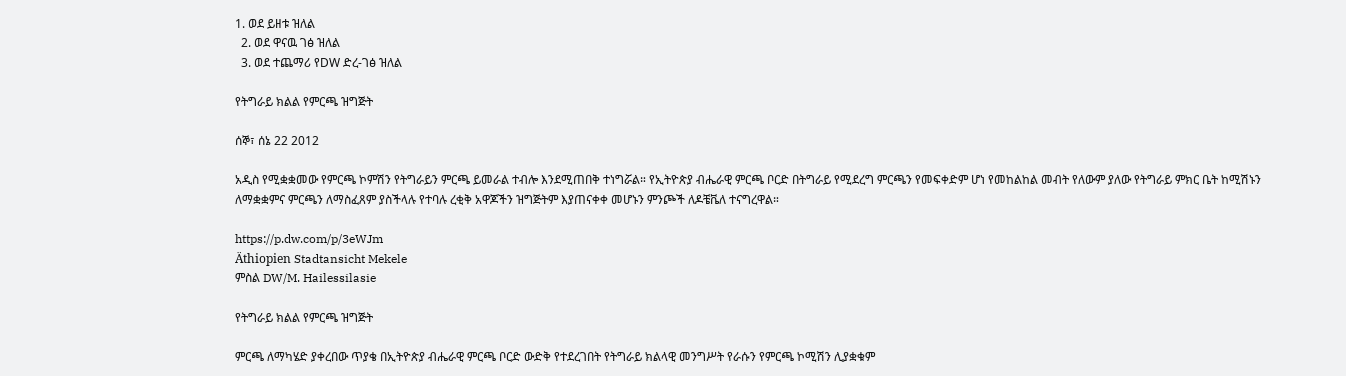1. ወደ ይዘቱ ዝለል
  2. ወደ ዋናዉ ገፅ ዝለል
  3. ወደ ተጨማሪ የDW ድረ-ገፅ ዝለል

የትግራይ ክልል የምርጫ ዝግጅት

ሰኞ፣ ሰኔ 22 2012

አዲስ የሚቋቋመው የምርጫ ኮምሽን የትግራይን ምርጫ ይመራል ተብሎ እንደሚጠበቅ ተነግሯል። የኢትዮጵያ ብሔራዊ ምርጫ ቦርድ በትግራይ የሚደረግ ምርጫን የመፍቀድም ሆነ የመከልከል መብት የለውም ያለው የትግራይ ምክር ቤት ከሚሽኑን ለማቋቋምና ምርጫን ለማስፈጸም ያስችላሉ የተባሉ ረቂቅ አዋጆችን ዝግጅትም እያጠናቀቀ መሆኑን ምንጮች ለዶቼቬለ ተናግረዋል።

https://p.dw.com/p/3eWJm
Äthiopien Stadtansicht Mekele
ምስል DW/M. Hailessilasie

የትግራይ ክልል የምርጫ ዝግጅት

ምርጫ ለማካሄድ ያቀረበው ጥያቄ በኢትዮጵያ ብሔራዊ ምርጫ ቦርድ ውድቅ የተደረገበት የትግራይ ክልላዊ መንግሥት የራሱን የምርጫ ኮሚሽን ሊያቋቁም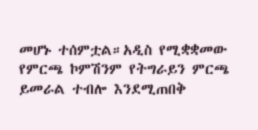መሆኑ ተሰምቷል።አዲስ የሚቋቋመው የምርጫ ኮምሽንም የትግራይን ምርጫ ይመራል ተብሎ እንደሚጠበቅ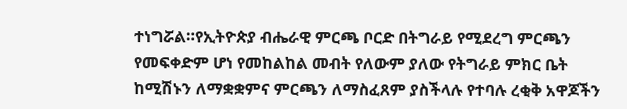ተነግሯል።የኢትዮጵያ ብሔራዊ ምርጫ ቦርድ በትግራይ የሚደረግ ምርጫን የመፍቀድም ሆነ የመከልከል መብት የለውም ያለው የትግራይ ምክር ቤት ከሚሽኑን ለማቋቋምና ምርጫን ለማስፈጸም ያስችላሉ የተባሉ ረቂቅ አዋጆችን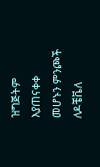ዝግጅትም እያጠናቀቀ መሆኑን ምንጮች ለዶቼቬለ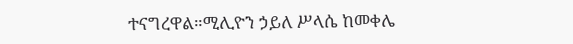ተናግረዋል።ሚሊዮን ኃይለ ሥላሴ ከመቀሌ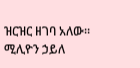ዝርዝር ዘገባ አለው።
ሚሊዮን ኃይለ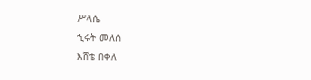ሥላሴ
ኂሩት መለሰ
እሸቴ በቀለ